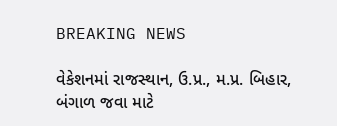BREAKING NEWS

વેકેશનમાં રાજસ્થાન, ઉ.પ્ર., મ.પ્ર. બિહાર, બંગાળ જવા માટે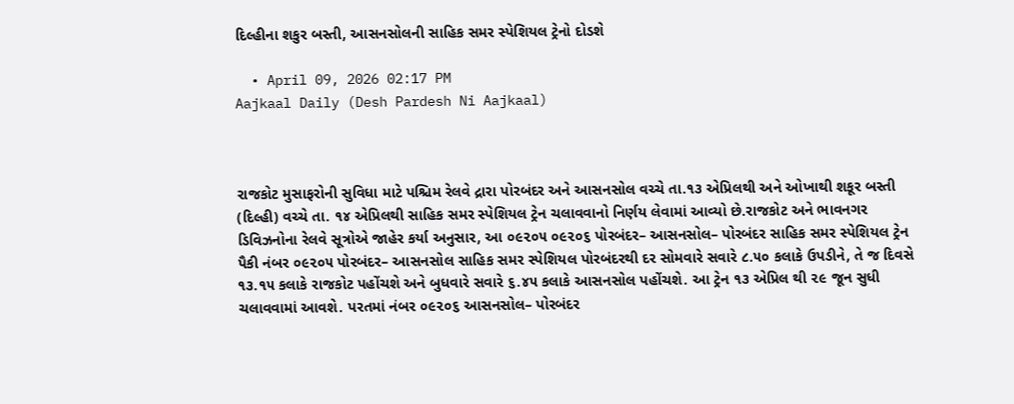દિલ્હીના શકુર બસ્તી, આસનસોલની સાહિક સમર સ્પેશિયલ ટ્રેનો દોડશે

  • April 09, 2026 02:17 PM
Aajkaal Daily (Desh Pardesh Ni Aajkaal)



રાજકોટ મુસાફરોની સુવિધા માટે પશ્ચિમ રેલવે દ્રારા પોરબંદર અને આસનસોલ વચ્ચે તા.૧૩ એપ્રિલથી અને ઓખાથી શકૂર બસ્તી (દિલ્હી) વચ્ચે તા. ૧૪ એપ્રિલથી સાહિક સમર સ્પેશિયલ ટ્રેન ચલાવવાનો નિર્ણય લેવામાં આવ્યો છે.રાજકોટ અને ભાવનગર ડિવિઝનોના રેલવે સૂત્રોએ જાહેર કર્યા અનુસાર, આ ૦૯૨૦૫ ૦૯૨૦૬ પોરબંદર– આસનસોલ– પોરબંદર સાહિક સમર સ્પેશિયલ ટ્રેન પૈકી નંબર ૦૯૨૦૫ પોરબંદર– આસનસોલ સાહિક સમર સ્પેશિયલ પોરબંદરથી દર સોમવારે સવારે ૮.૫૦ કલાકે ઉપડીને, તે જ દિવસે ૧૩.૧૫ કલાકે રાજકોટ પહોંચશે અને બુધવારે સવારે ૬.૪૫ કલાકે આસનસોલ પહોંચશે. આ ટ્રેન ૧૩ એપ્રિલ થી ૨૯ જૂન સુધી ચલાવવામાં આવશે. પરતમાં નંબર ૦૯૨૦૬ આસનસોલ– પોરબંદર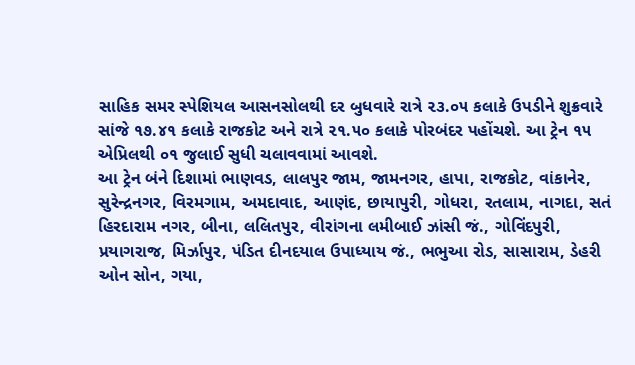સાહિક સમર સ્પેશિયલ આસનસોલથી દર બુધવારે રાત્રે ૨૩.૦૫ કલાકે ઉપડીને શુક્રવારે સાંજે ૧૭.૪૧ કલાકે રાજકોટ અને રાત્રે ૨૧.૫૦ કલાકે પોરબંદર પહોંચશે. આ ટ્રેન ૧૫ એપ્રિલથી ૦૧ જુલાઈ સુધી ચલાવવામાં આવશે.
આ ટ્રેન બંને દિશામાં ભાણવડ, લાલપુર જામ, જામનગર, હાપા, રાજકોટ, વાંકાનેર, સુરેન્દ્રનગર, વિરમગામ, અમદાવાદ, આણંદ, છાયાપુરી, ગોધરા, રતલામ, નાગદા, સતં હિરદારામ નગર, બીના, લલિતપુર, વીરાંગના લમીબાઈ ઝાંસી જં., ગોવિંદપુરી, પ્રયાગરાજ, મિર્ઝાપુર, પંડિત દીનદયાલ ઉપાધ્યાય જં., ભભુઆ રોડ, સાસારામ, ડેહરી ઓન સોન, ગયા,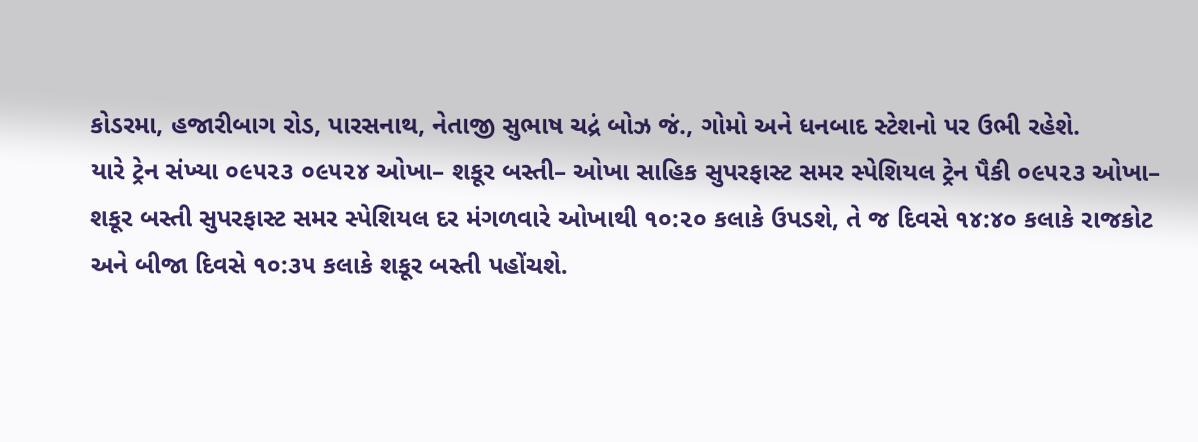કોડરમા, હજારીબાગ રોડ, પારસનાથ, નેતાજી સુભાષ ચદ્રં બોઝ જં., ગોમો અને ધનબાદ સ્ટેશનો પર ઉભી રહેશે.
યારે ટ્રેન સંખ્યા ૦૯૫૨૩ ૦૯૫૨૪ ઓખા– શકૂર બસ્તી– ઓખા સાહિક સુપરફાસ્ટ સમર સ્પેશિયલ ટ્રેન પૈકી ૦૯૫૨૩ ઓખા– શકૂર બસ્તી સુપરફાસ્ટ સમર સ્પેશિયલ દર મંગળવારે ઓખાથી ૧૦:૨૦ કલાકે ઉપડશે, તે જ દિવસે ૧૪:૪૦ કલાકે રાજકોટ અને બીજા દિવસે ૧૦:૩૫ કલાકે શકૂર બસ્તી પહોંચશે.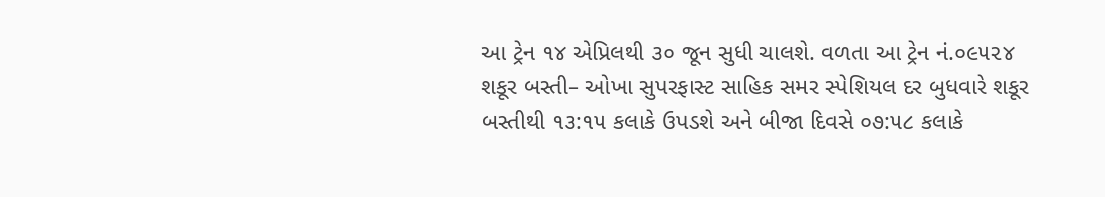આ ટ્રેન ૧૪ એપ્રિલથી ૩૦ જૂન સુધી ચાલશે. વળતા આ ટ્રેન નં.૦૯૫૨૪ શકૂર બસ્તી– ઓખા સુપરફાસ્ટ સાહિક સમર સ્પેશિયલ દર બુધવારે શકૂર બસ્તીથી ૧૩:૧૫ કલાકે ઉપડશે અને બીજા દિવસે ૦૭:૫૮ કલાકે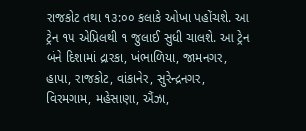રાજકોટ તથા ૧૩:૦૦ કલાકે ઓખા પહોંચશે. આ ટ્રેન ૧૫ એપ્રિલથી ૧ જુલાઈ સુધી ચાલશે. આ ટ્રેન બંને દિશામાં દ્રારકા, ખંભાળિયા, જામનગર, હાપા, રાજકોટ, વાંકાનેર, સુરેન્દ્રનગર, વિરમગામ, મહેસાણા, ઐંઝા,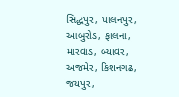સિદ્ધપુર, પાલનપુર, આબુરોડ, ફાલના, મારવાડ, બ્યાવર, અજમેર, કિશનગઢ, જયપુર,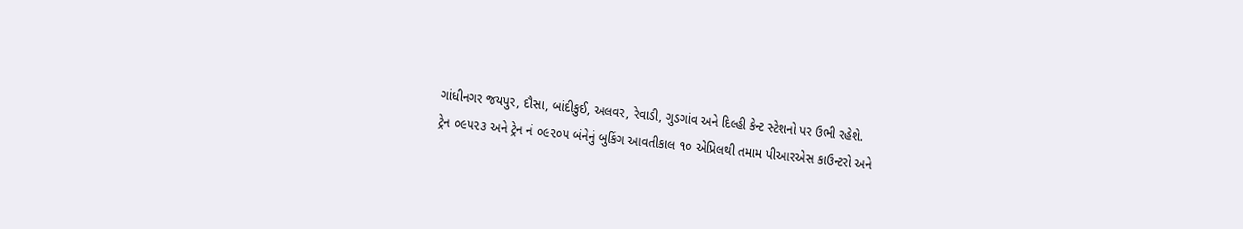ગાંધીનગર જયપુર, દૌસા, બાંદીકુઈ, અલવર, રેવાડી, ગુડગાંવ અને દિલ્હી કેન્ટ સ્ટેશનો પર ઉભી રહેશે.
ટ્રેન ૦૯૫૨૩ અને ટ્રેન નં ૦૯૨૦૫ બંનેનું બુકિંગ આવતીકાલ ૧૦ એપ્રિલથી તમામ પીઆરએસ કાઉન્ટરો અને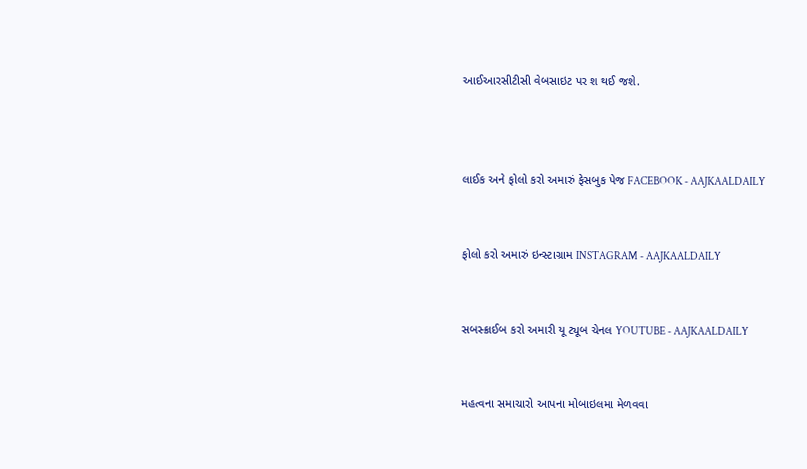આઈઆરસીટીસી વેબસાઇટ પર શ થઈ જશે.



લાઈક અને ફોલો કરો અમારું ફેસબુક પેજ FACEBOOK - AAJKAALDAILY


ફોલો કરો અમારું ઇન્સ્ટાગ્રામ INSTAGRAM - AAJKAALDAILY


સબસ્ક્રાઈબ કરો અમારી યૂ ટ્યૂબ ચેનલ YOUTUBE - AAJKAALDAILY


મહત્વના સમાચારો આપના મોબાઇલમા મેળવવા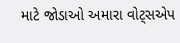માટે જોડાઓ અમારા વોટ્સએપ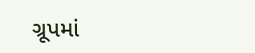ગ્રૂપમાં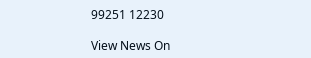99251 12230

View News On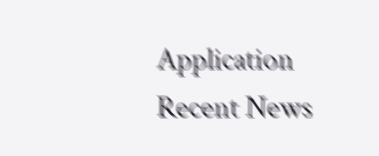Application
Recent News